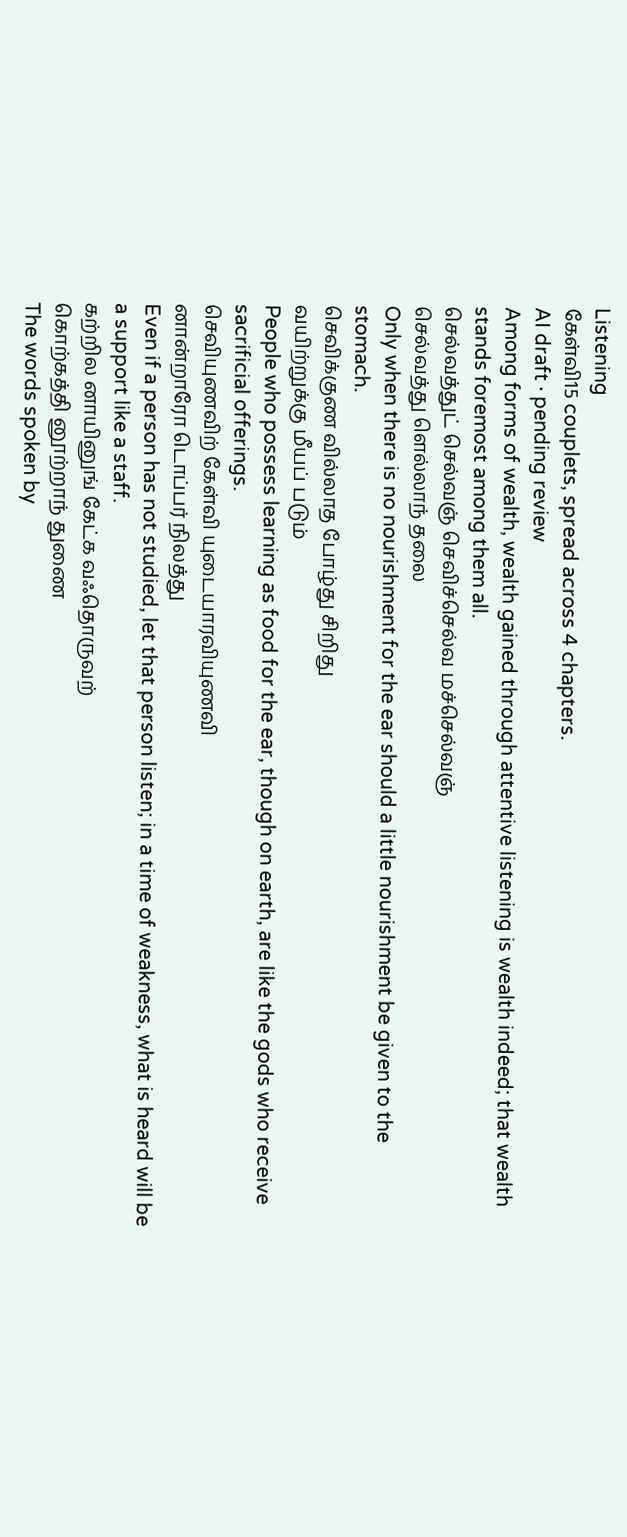Listening
கேள்வி15 couplets, spread across 4 chapters.
AI draft · pending review
Among forms of wealth, wealth gained through attentive listening is wealth indeed; that wealth stands foremost among them all.
செல்வத்துட் செல்வஞ் செவிச்செல்வ மச்செல்வஞ்
செல்வத்து ளெல்லாந் தலை
Only when there is no nourishment for the ear should a little nourishment be given to the stomach.
செவிக்குண வில்லாத போழ்து சிறிது
வயிற்றுக்கு மீயப் படும்
People who possess learning as food for the ear, though on earth, are like the gods who receive sacrificial offerings.
செவியுணவிற் கேள்வி யுடையாரவியுணவி
னான்றாரோ டொப்பர் நிலத்து
Even if a person has not studied, let that person listen; in a time of weakness, what is heard will be a support like a staff.
கற்றில னாயினுங் கேட்க வஃதொருவற்
கொற்கத்தி னூற்றாந் துணை
The words spoken by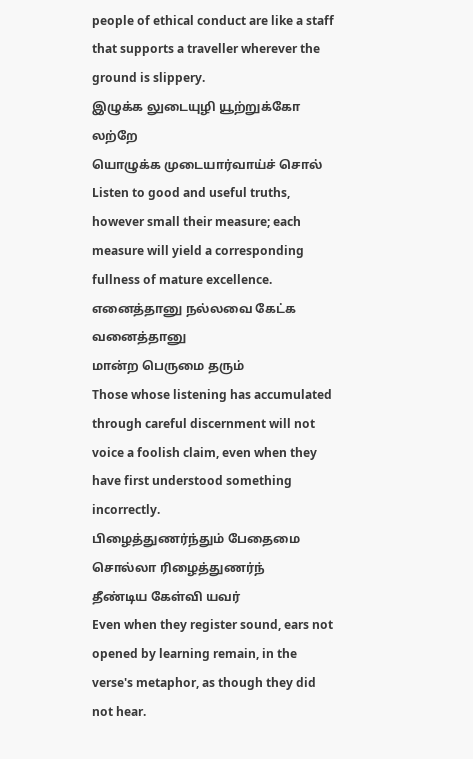people of ethical conduct are like a staff that supports a traveller wherever the ground is slippery.
இழுக்க லுடையுழி யூற்றுக்கோ லற்றே
யொழுக்க முடையார்வாய்ச் சொல்
Listen to good and useful truths, however small their measure; each measure will yield a corresponding fullness of mature excellence.
எனைத்தானு நல்லவை கேட்க வனைத்தானு
மான்ற பெருமை தரும்
Those whose listening has accumulated through careful discernment will not voice a foolish claim, even when they have first understood something incorrectly.
பிழைத்துணர்ந்தும் பேதைமை சொல்லா ரிழைத்துணர்ந்
தீண்டிய கேள்வி யவர்
Even when they register sound, ears not opened by learning remain, in the verse's metaphor, as though they did not hear.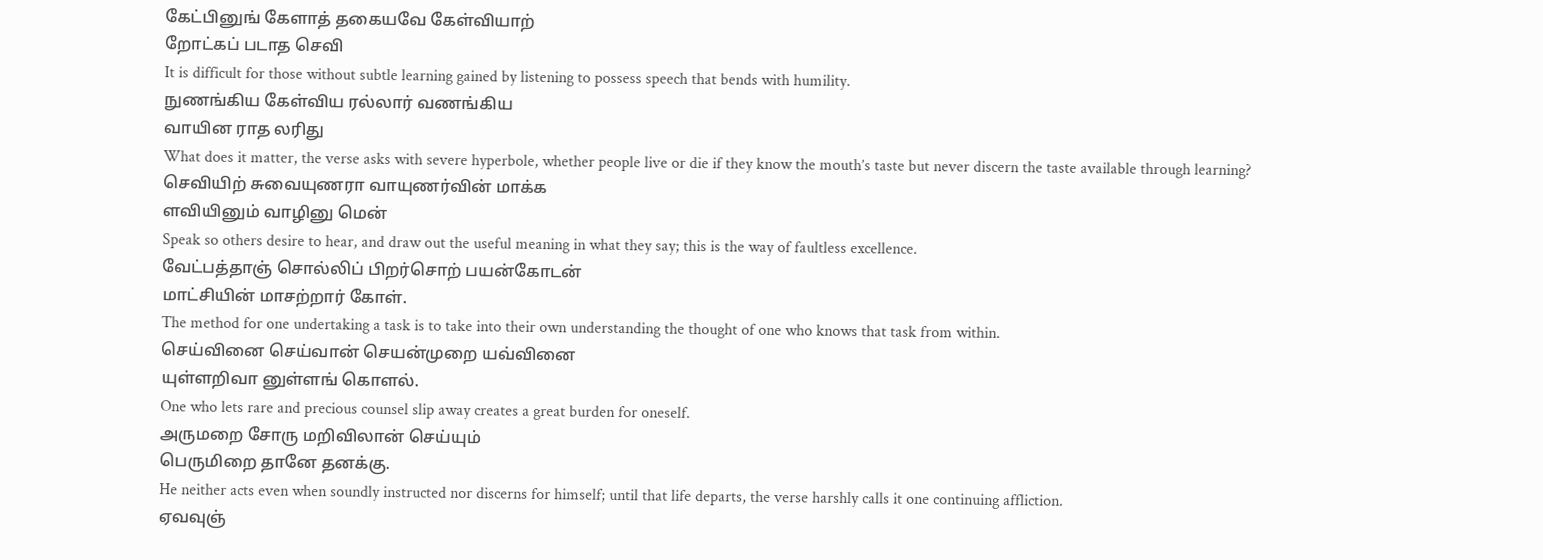கேட்பினுங் கேளாத் தகையவே கேள்வியாற்
றோட்கப் படாத செவி
It is difficult for those without subtle learning gained by listening to possess speech that bends with humility.
நுணங்கிய கேள்விய ரல்லார் வணங்கிய
வாயின ராத லரிது
What does it matter, the verse asks with severe hyperbole, whether people live or die if they know the mouth’s taste but never discern the taste available through learning?
செவியிற் சுவையுணரா வாயுணர்வின் மாக்க
ளவியினும் வாழினு மென்
Speak so others desire to hear, and draw out the useful meaning in what they say; this is the way of faultless excellence.
வேட்பத்தாஞ் சொல்லிப் பிறர்சொற் பயன்கோடன்
மாட்சியின் மாசற்றார் கோள்.
The method for one undertaking a task is to take into their own understanding the thought of one who knows that task from within.
செய்வினை செய்வான் செயன்முறை யவ்வினை
யுள்ளறிவா னுள்ளங் கொளல்.
One who lets rare and precious counsel slip away creates a great burden for oneself.
அருமறை சோரு மறிவிலான் செய்யும்
பெருமிறை தானே தனக்கு.
He neither acts even when soundly instructed nor discerns for himself; until that life departs, the verse harshly calls it one continuing affliction.
ஏவவுஞ்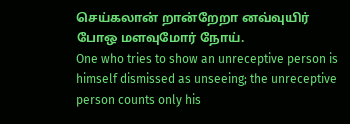செய்கலான் றான்றேறா னவ்வுயிர்
போஒ மளவுமோர் நோய்.
One who tries to show an unreceptive person is himself dismissed as unseeing; the unreceptive person counts only his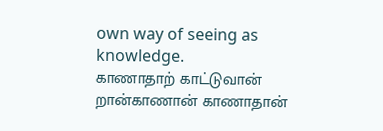own way of seeing as knowledge.
காணாதாற் காட்டுவான் றான்காணான் காணாதான்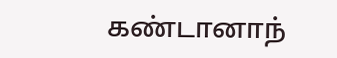கண்டானாந்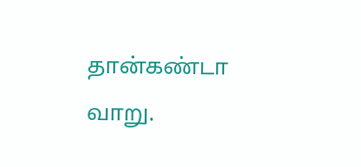தான்கண்டா வாறு.